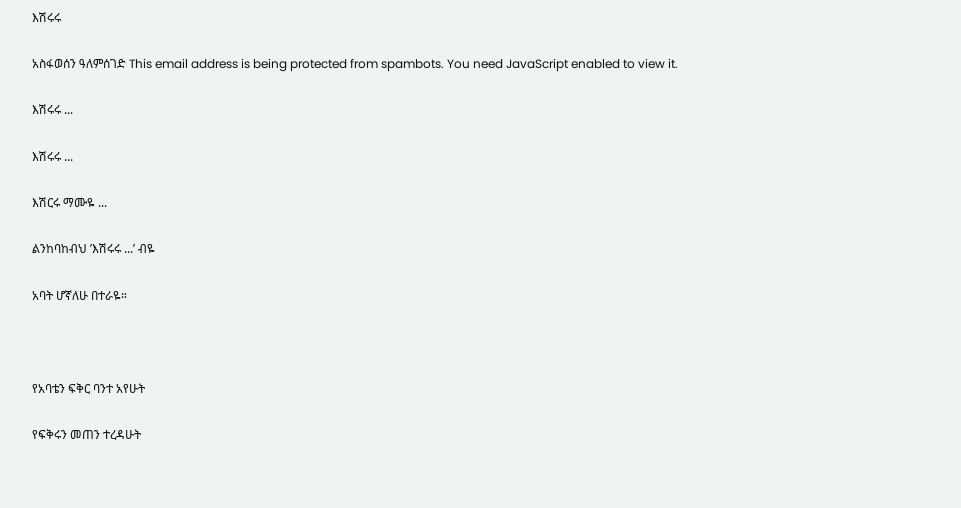እሽሩሩ

አስፋወሰን ዓለምሰገድ This email address is being protected from spambots. You need JavaScript enabled to view it.

እሽሩሩ ...

እሽሩሩ ...

እሽርሩ ማሙዬ ...

ልንከባከብህ ’እሽሩሩ ...’ ብዬ

አባት ሆኛለሁ በተራዬ።



የአባቴን ፍቅር ባንተ አየሁት

የፍቅሩን መጠን ተረዳሁት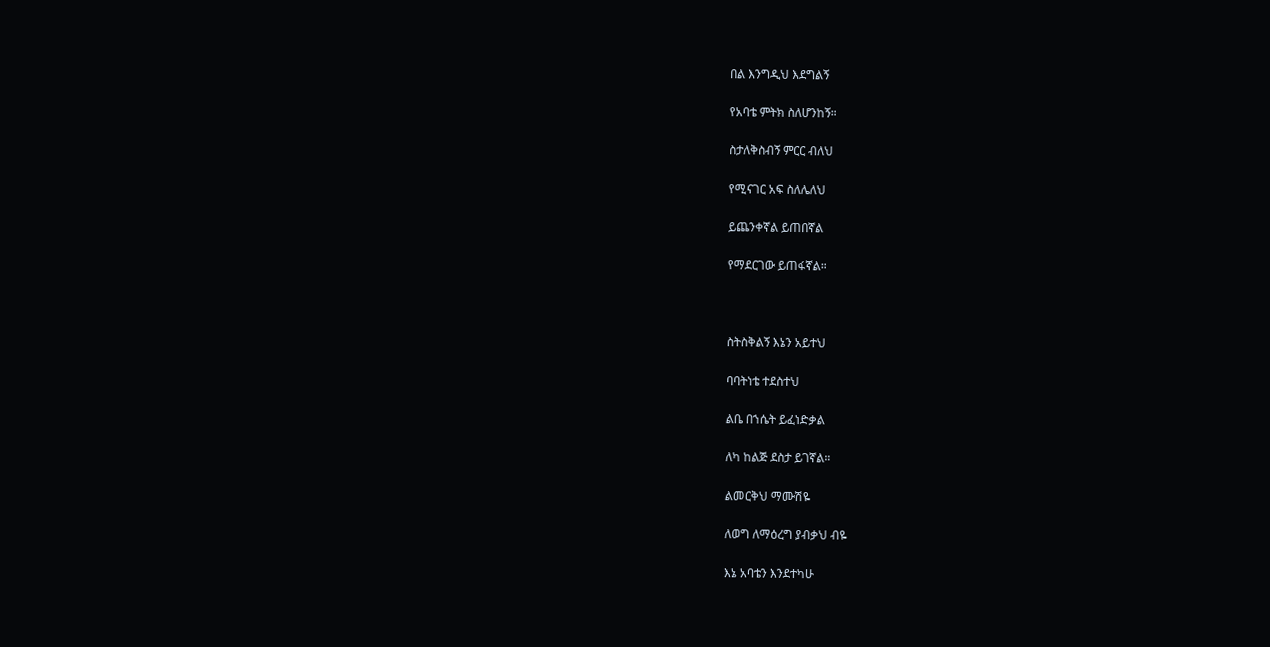በል እንግዲህ እደግልኝ

የአባቴ ምትክ ስለሆንከኝ።

ስታለቅስብኝ ምርር ብለህ

የሚናገር አፍ ስለሌለህ

ይጨንቀኛል ይጠበኛል

የማደርገው ይጠፋኛል።



ስትስቅልኝ እኔን አይተህ

ባባትነቴ ተደስተህ

ልቤ በኀሴት ይፈነድቃል

ለካ ከልጅ ደስታ ይገኛል።

ልመርቅህ ማሙሽዬ

ለወግ ለማዕረግ ያብቃህ ብዬ

እኔ አባቴን እንደተካሁ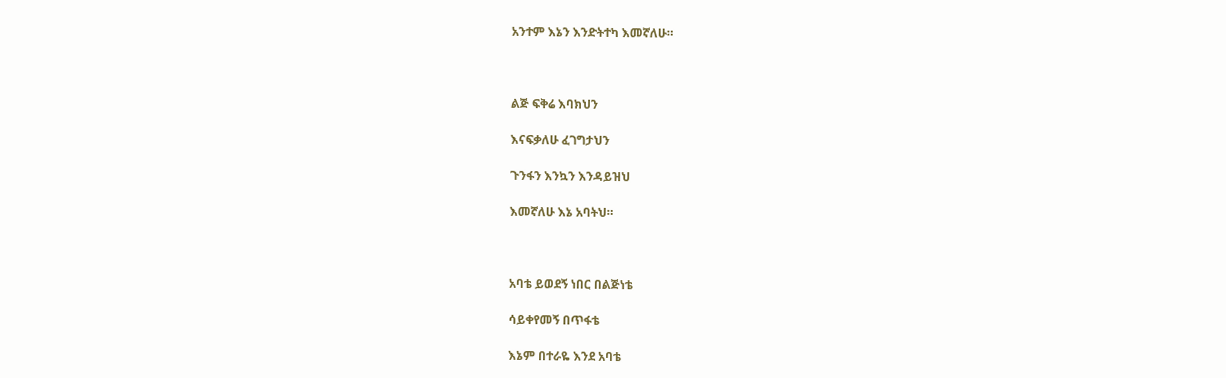አንተም እኔን እንድትተካ እመኛለሁ።



ልጅ ፍቅሬ እባክህን

እናፍቃለሁ ፈገግታህን

ጉንፋን እንኳን እንዳይዝህ

እመኛለሁ እኔ አባትህ።



አባቴ ይወደኝ ነበር በልጅነቴ

ሳይቀየመኝ በጥፋቴ

እኔም በተራዬ እንደ አባቴ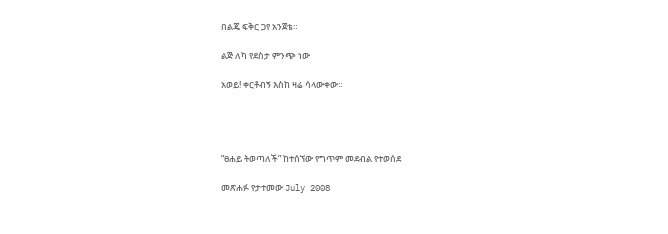በልጄ ፍቅር ጋየ አንጀቴ።

ልጅ ለካ የደስታ ምንጭ ነው

አወይ! ቀርቶብኝ እስከ ዛሬ ሳላውቀው።




”ፀሐይ ትወጣለች” ከተሰኘው የግጥም መደብል የተወሰደ

መጽሐፉ የታተመው July 2008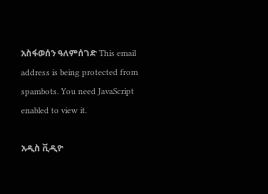አስፋወሰን ዓለምሰገድ This email address is being protected from spambots. You need JavaScript enabled to view it.

አዲስ ቪዲዮ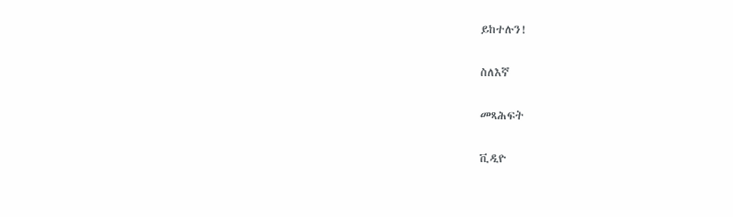ይከተሉን!

ስለእኛ

መጻሕፍት

ቪዲዮ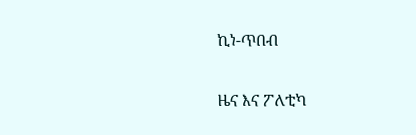ኪነ-ጥበብ

ዜና እና ፖለቲካ